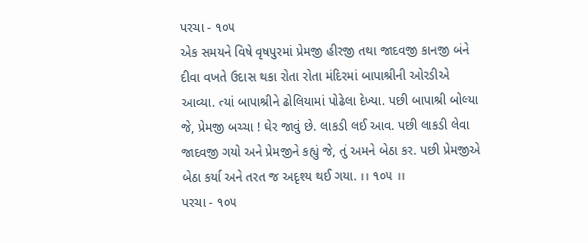પરચા - ૧૦૫
એક સમયને વિષે વૃષપુરમાં પ્રેમજી હીરજી તથા જાદવજી કાનજી બંને દીવા વખતે ઉદાસ થકા રોતા રોતા મંદિરમાં બાપાશ્રીની ઓરડીએ આવ્યા. ત્યાં બાપાશ્રીને ઢોલિયામાં પોઢેલા દેખ્યા. પછી બાપાશ્રી બોલ્યા જે, પ્રેમજી બચ્ચા ! ઘેર જાવું છે. લાકડી લઈ આવ. પછી લાકડી લેવા જાદવજી ગયો અને પ્રેમજીને કહ્યું જે, તું અમને બેઠા કર. પછી પ્રેમજીએ બેઠા કર્યા અને તરત જ અદૃશ્ય થઈ ગયા. ।। ૧૦૫ ।।
પરચા - ૧૦૫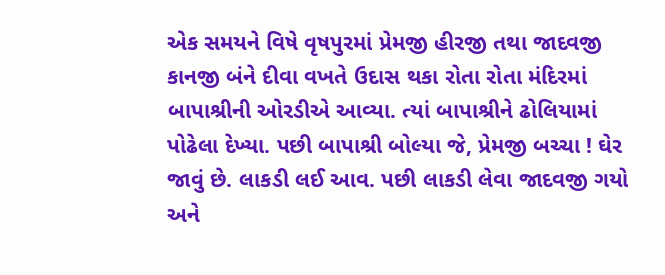એક સમયને વિષે વૃષપુરમાં પ્રેમજી હીરજી તથા જાદવજી કાનજી બંને દીવા વખતે ઉદાસ થકા રોતા રોતા મંદિરમાં બાપાશ્રીની ઓરડીએ આવ્યા. ત્યાં બાપાશ્રીને ઢોલિયામાં પોઢેલા દેખ્યા. પછી બાપાશ્રી બોલ્યા જે, પ્રેમજી બચ્ચા ! ઘેર જાવું છે. લાકડી લઈ આવ. પછી લાકડી લેવા જાદવજી ગયો અને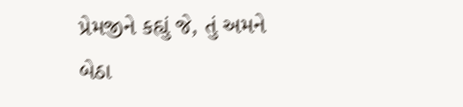પ્રેમજીને કહ્યું જે, તું અમને બેઠા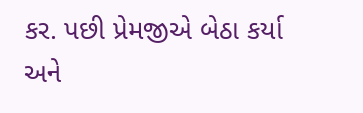કર. પછી પ્રેમજીએ બેઠા કર્યા અને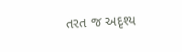તરત જ અદૃશ્ય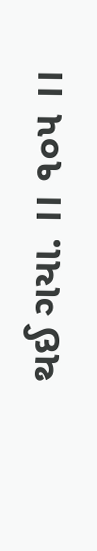થઈ ગયા. ।। ૧૦૫ ।।